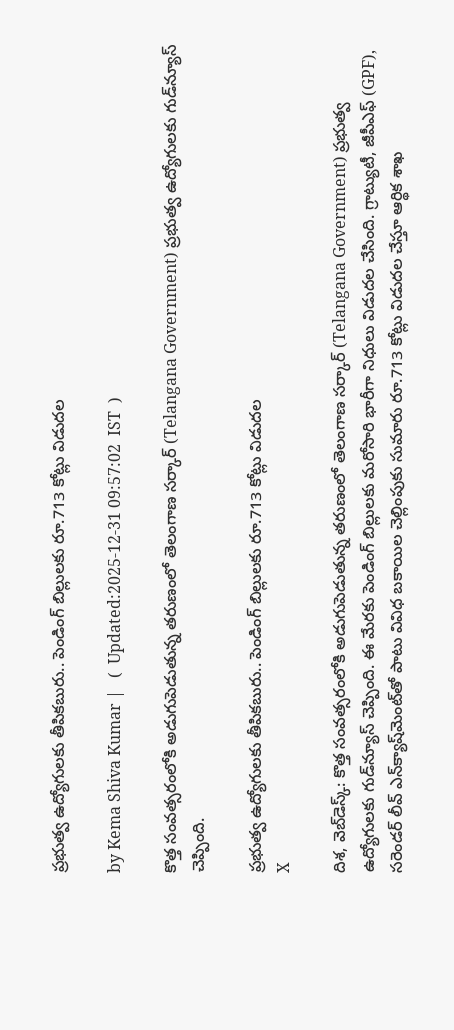ప్రభుత్వ ఉద్యోగులకు తీపికబురు.. పెండింగ్ బిల్లులకు రూ.713 కోట్లు విడుదల

by Kema Shiva Kumar |   (  Updated:2025-12-31 09:57:02  IST  )

కొత్త సంవత్సరంలోకి అడుగుపెడుతున్న తరుణంలో తెలంగాణ సర్కార్ (Telangana Government) ప్రభుత్వ ఉద్యోగులకు గుడ్‌న్యూస్ చెప్పింది.

ప్రభుత్వ ఉద్యోగులకు తీపికబురు.. పెండింగ్ బిల్లులకు రూ.713 కోట్లు విడుదల
X

దిశ, వెబ్‌డెస్క్: కొత్త సంవత్సరంలోకి అడుగుపెడుతున్న తరుణంలో తెలంగాణ సర్కార్ (Telangana Government) ప్రభుత్వ ఉద్యోగులకు గుడ్‌న్యూస్ చెప్పింది. ఈ మేరకు పెండింగ్ బిల్లులకు మరోసారి భారీగా నిధులు విడుదల చేసింది. గ్రాట్యుటీ, జీపీఎఫ్ (GPF), సరెండర్ లీవ్ ఎన్‌క్యాష్‌మెంట్‌తో పాటు వివిధ బకాయిల చెల్లింపుకు సుమారు రూ.713 కోట్లు విడుదల చేస్తూ ఆర్థిక శాఖ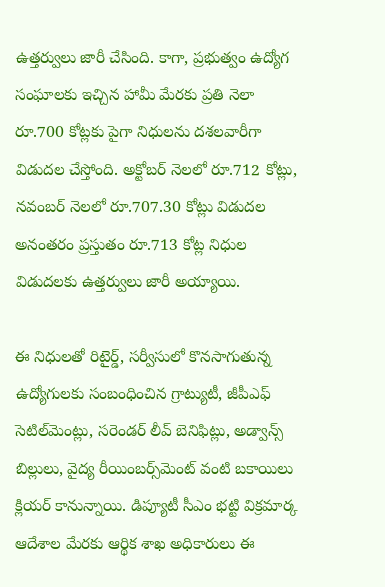ఉత్తర్వులు జారీ చేసింది. కాగా, ప్రభుత్వం ఉద్యోగ సంఘాలకు ఇచ్చిన హామీ మేరకు ప్రతి నెలా రూ.700 కోట్లకు పైగా నిధులను దశలవారీగా విడుదల చేస్తోంది. అక్టోబర్ నెలలో రూ.712 కోట్లు, నవంబర్ నెలలో రూ.707.30 కోట్లు విడుదల అనంతరం ప్రస్తుతం రూ.713 కోట్ల నిధుల విడుదలకు ఉత్తర్వులు జారీ అయ్యాయి.

ఈ నిధులతో రిటైర్డ్, సర్వీసులో కొనసాగుతున్న ఉద్యోగులకు సంబంధించిన గ్రాట్యుటీ, జీపీఎఫ్ సెటిల్‌మెంట్లు, సరెండర్ లీవ్ బెనిఫిట్లు, అడ్వాన్స్ బిల్లులు, వైద్య రీయింబర్స్‌మెంట్ వంటి బకాయిలు క్లియర్ కానున్నాయి. డిప్యూటీ సీఎం భట్టి విక్రమార్క ఆదేశాల మేరకు ఆర్థిక శాఖ అధికారులు ఈ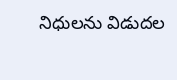నిధులను విడుదల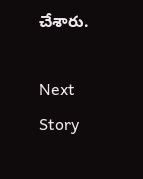చేశారు.

Next Story